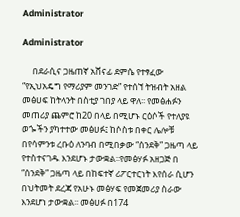Administrator

Administrator

     በደራሲና ጋዜጠኛ አሸናፊ ደምሴ የተፃፈው “የኢህአዴግ የማሪያም መንገድ” የተሰኘ ትዝብት አዘል መፅሀፍ ከትላንት በስቲያ ገበያ ላይ ዋለ፡፡ የመፅሐፉን መጠሪያ ጨምሮ ከ20 በላይ በሚሆኑ ርዕሶች የተለያዩ ወጐችን ያካተተው መፅሀፉ፤ ከሶስቱ በቀር ሌሎቹ በየሳምንቱ ረቡዕ ለንባብ በሚበቃው “ሰንደቅ” ጋዜጣ ላይ የተስተናገዱ እንደሆኑ ታውቋል፡፡የመፅሃፉ አዘጋጅ በ “ሰንደቅ” ጋዜጣ ላይ በከፍተኛ ሪፖርተርነት እየሰራ ሲሆን በህትመት ደረጃ የአሁኑ መፅሃፍ የመጀመሪያ ስራው እንደሆነ ታውቋል፡፡ መፅሀፉ በ174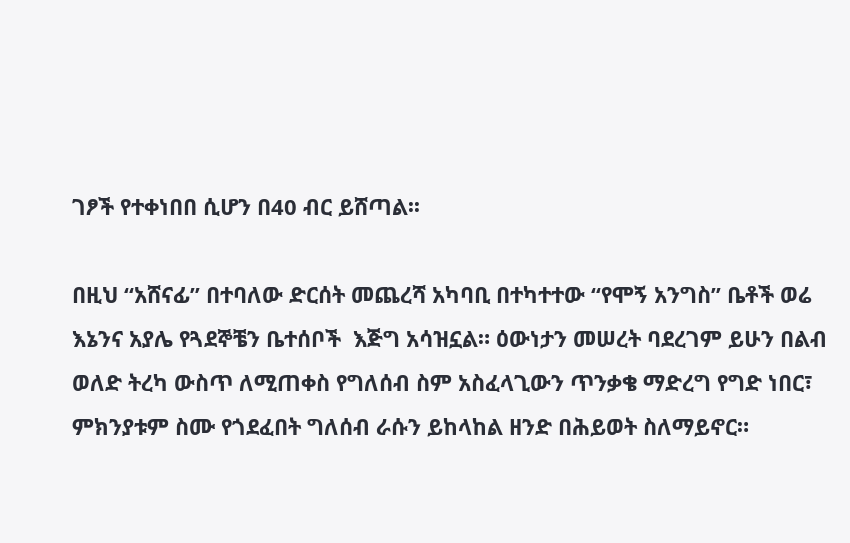ገፆች የተቀነበበ ሲሆን በ40 ብር ይሸጣል፡፡

በዚህ “አሸናፊ” በተባለው ድርሰት መጨረሻ አካባቢ በተካተተው “የሞኝ አንግስ” ቤቶች ወሬ እኔንና አያሌ የጓደኞቼን ቤተሰቦች  እጅግ አሳዝኗል። ዕውነታን መሠረት ባደረገም ይሁን በልብ ወለድ ትረካ ውስጥ ለሚጠቀስ የግለሰብ ስም አስፈላጊውን ጥንቃቄ ማድረግ የግድ ነበር፣ ምክንያቱም ስሙ የጎደፈበት ግለሰብ ራሱን ይከላከል ዘንድ በሕይወት ስለማይኖር።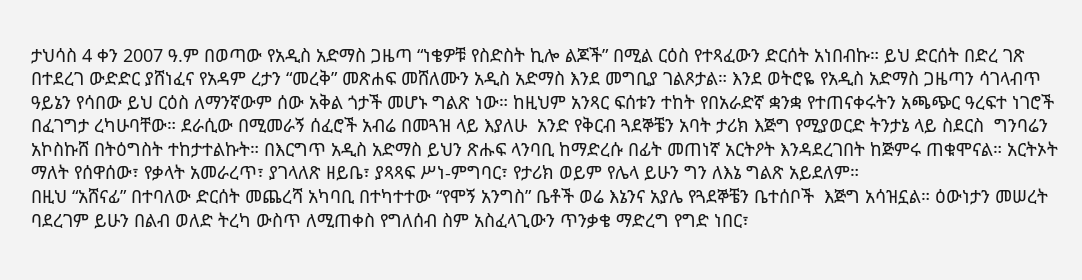ታህሳስ 4 ቀን 2007 ዓ.ም በወጣው የአዲስ አድማስ ጋዜጣ “ነቄዎቹ የስድስት ኪሎ ልጆች” በሚል ርዕስ የተጻፈውን ድርሰት አነበብኩ። ይህ ድርሰት በድረ ገጽ በተደረገ ውድድር ያሸነፈና የአዳም ረታን “መረቅ” መጽሐፍ መሸለሙን አዲስ አድማስ እንደ መግቢያ ገልጾታል። እንደ ወትሮዬ የአዲስ አድማስ ጋዜጣን ሳገላብጥ ዓይኔን የሳበው ይህ ርዕስ ለማንኛውም ሰው አቅል ጎታች መሆኑ ግልጽ ነው። ከዚህም አንጻር ፍሰቱን ተከት የበአራድኛ ቋንቋ የተጠናቀሩትን አጫጭር ዓረፍተ ነገሮች በፈገግታ ረካሁባቸው። ደራሲው በሚመራኝ ሰፈሮች አብሬ በመጓዝ ላይ እያለሁ  አንድ የቅርብ ጓደኞቼን አባት ታሪክ እጅግ የሚያወርድ ትንታኔ ላይ ስደርስ  ግንባሬን አኮስኩሸ በትዕግስት ተከታተልኩት። በእርግጥ አዲስ አድማስ ይህን ጽሑፍ ላንባቢ ከማድረሱ በፊት መጠነኛ አርትዖት እንዳደረገበት ከጅምሩ ጠቁሞናል። አርትኦት ማለት የሰዋሰው፣ የቃላት አመራረጥ፣ ያገላለጽ ዘይቤ፣ ያጻጻፍ ሥነ-ምግባር፣ የታሪክ ወይም የሌላ ይሁን ግን ለእኔ ግልጽ አይደለም።
በዚህ “አሸናፊ” በተባለው ድርሰት መጨረሻ አካባቢ በተካተተው “የሞኝ አንግስ” ቤቶች ወሬ እኔንና አያሌ የጓደኞቼን ቤተሰቦች  እጅግ አሳዝኗል። ዕውነታን መሠረት ባደረገም ይሁን በልብ ወለድ ትረካ ውስጥ ለሚጠቀስ የግለሰብ ስም አስፈላጊውን ጥንቃቄ ማድረግ የግድ ነበር፣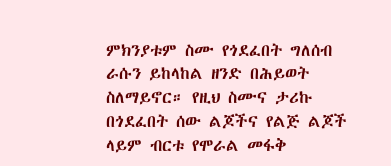ምክንያቱም ስሙ የጎደፈበት ግለሰብ ራሱን ይከላከል ዘንድ በሕይወት ስለማይኖር። የዚህ ስሙና ታሪኩ በጎደፈበት ሰው ልጆችና የልጅ ልጆች ላይም ብርቱ የሞራል መፋቅ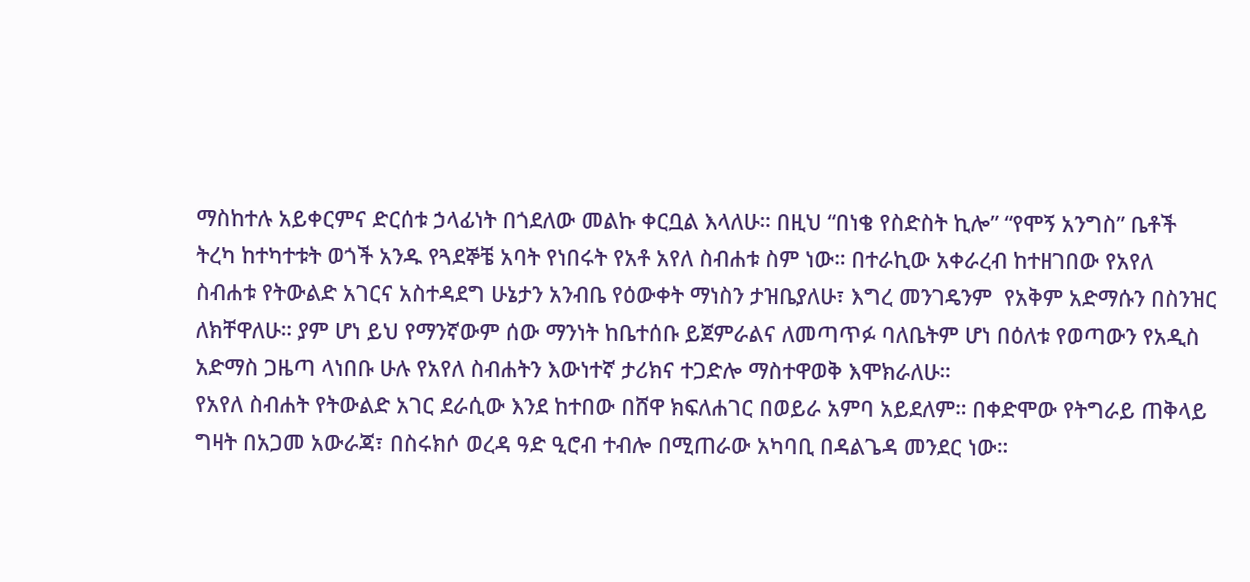ማስከተሉ አይቀርምና ድርሰቱ ኃላፊነት በጎደለው መልኩ ቀርቧል እላለሁ። በዚህ “በነቄ የስድስት ኪሎ” “የሞኝ አንግስ” ቤቶች ትረካ ከተካተቱት ወጎች አንዱ የጓደኞቼ አባት የነበሩት የአቶ አየለ ስብሐቱ ስም ነው። በተራኪው አቀራረብ ከተዘገበው የአየለ ስብሐቱ የትውልድ አገርና አስተዳደግ ሁኔታን አንብቤ የዕውቀት ማነስን ታዝቤያለሁ፣ እግረ መንገዴንም  የአቅም አድማሱን በስንዝር ለክቸዋለሁ። ያም ሆነ ይህ የማንኛውም ሰው ማንነት ከቤተሰቡ ይጀምራልና ለመጣጥፉ ባለቤትም ሆነ በዕለቱ የወጣውን የአዲስ አድማስ ጋዜጣ ላነበቡ ሁሉ የአየለ ስብሐትን እውነተኛ ታሪክና ተጋድሎ ማስተዋወቅ እሞክራለሁ።
የአየለ ስብሐት የትውልድ አገር ደራሲው እንደ ከተበው በሸዋ ክፍለሐገር በወይራ አምባ አይደለም። በቀድሞው የትግራይ ጠቅላይ ግዛት በአጋመ አውራጃ፣ በስሩክሶ ወረዳ ዓድ ዒሮብ ተብሎ በሚጠራው አካባቢ በዳልጌዳ መንደር ነው።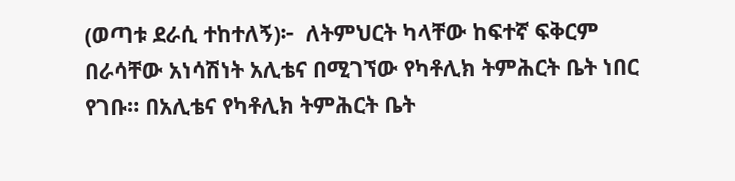(ወጣቱ ደራሲ ተከተለኝ)፦  ለትምህርት ካላቸው ከፍተኛ ፍቅርም በራሳቸው አነሳሽነት አሊቴና በሚገኘው የካቶሊክ ትምሕርት ቤት ነበር የገቡ። በአሊቴና የካቶሊክ ትምሕርት ቤት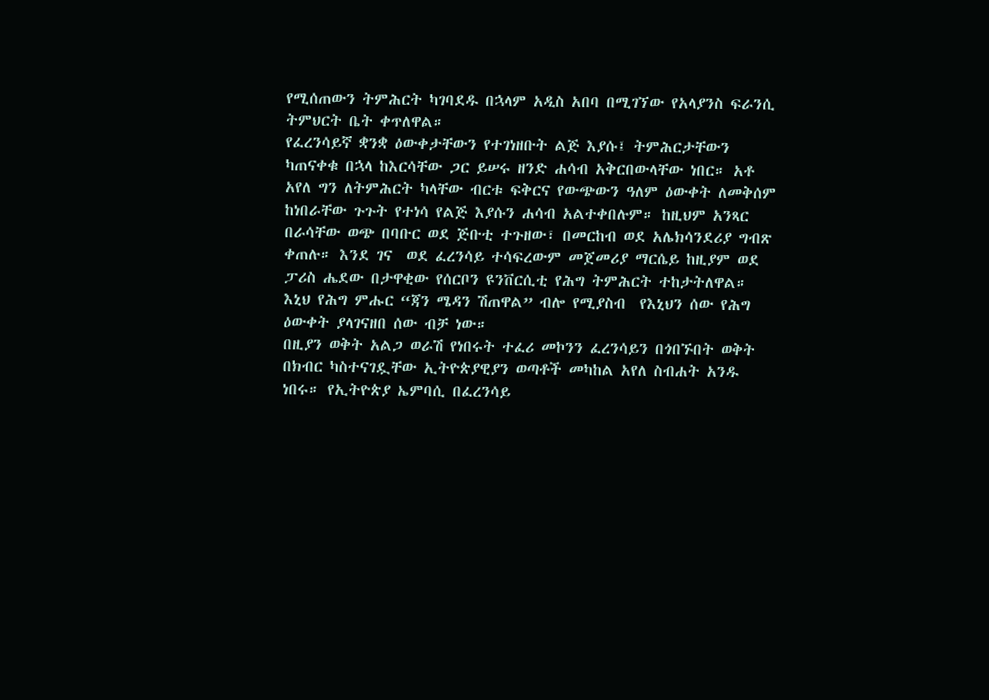የሚሰጠውን ትምሕርት ካገባደዱ በኋላም አዲስ አበባ በሚገኘው የአላያንስ ፍራንሲ ትምህርት ቤት ቀጥለዋል።
የፈረንሳይኛ ቋንቋ ዕውቀታቸውን የተገነዘቡት ልጅ እያሱ፤ ትምሕርታቸውን ካጠናቀቁ በኋላ ከእርሳቸው ጋር ይሠሩ ዘንድ ሐሳብ አቅርበውላቸው ነበር። አቶ አየለ ግን ለትምሕርት ካላቸው ብርቱ ፍቅርና የውጭውን ዓለም ዕውቀት ለመቅሰም ከነበራቸው ጉጉት የተነሳ የልጅ እያሱን ሐሳብ አልተቀበሉም። ከዚህም አንጻር በራሳቸው ወጭ በባቡር ወደ ጅቡቲ ተጉዘው፣ በመርከብ ወደ አሌክሳንደሪያ ግብጽ ቀጠሉ። እንደ ገና  ወደ ፈረንሳይ ተሳፍረውም መጀመሪያ ማርሴይ ከዚያም ወደ ፓሪስ ሔደው በታዋቂው የሰርቦን ዩንቨርሲቲ የሕግ ትምሕርት ተከታትለዋል። እኒህ የሕግ ምሑር “ጃን ሜዳን ሽጠዋል” ብሎ የሚያስብ  የእኒህን ሰው የሕግ ዕውቀት ያላገናዘበ ሰው ብቻ ነው።
በዚያን ወቅት አልጋ ወራሽ የነበሩት ተፈሪ መኮንን ፈረንሳይን በጎበኙበት ወቅት በክብር ካስተናገዷቸው ኢትዮጵያዊያን ወጣቶች መካከል አየለ ስብሐት አንዱ ነበሩ። የኢትዮጵያ ኤምባሲ በፈረንሳይ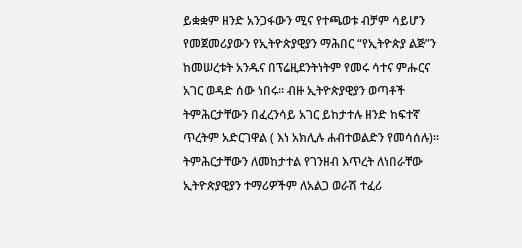ይቋቋም ዘንድ አንጋፋውን ሚና የተጫወቱ ብቻም ሳይሆን የመጀመሪያውን የኢትዮጵያዊያን ማሕበር “የኢትዮጵያ ልጅ”ን ከመሠረቱት አንዱና በፕሬዚደንትነትም የመሩ ሳተና ምሑርና አገር ወዳድ ሰው ነበሩ። ብዙ ኢትዮጵያዊያን ወጣቶች ትምሕርታቸውን በፈረንሳይ አገር ይከታተሉ ዘንድ ከፍተኛ ጥረትም አድርገዋል ( እነ አክሊሉ ሐብተወልድን የመሳሰሉ)። ትምሕርታቸውን ለመከታተል የገንዘብ እጥረት ለነበራቸው ኢትዮጵያዊያን ተማሪዎችም ለአልጋ ወራሽ ተፈሪ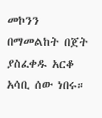መኮንን በማመልከት በጀት ያስፈቀዱ አርቆ አሳቢ ሰው ነበሩ።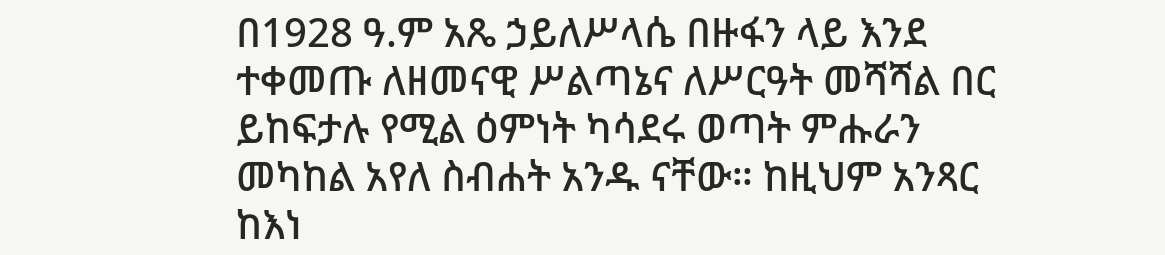በ1928 ዓ.ም አጼ ኃይለሥላሴ በዙፋን ላይ እንደ ተቀመጡ ለዘመናዊ ሥልጣኔና ለሥርዓት መሻሻል በር ይከፍታሉ የሚል ዕምነት ካሳደሩ ወጣት ምሑራን መካከል አየለ ስብሐት አንዱ ናቸው። ከዚህም አንጻር ከእነ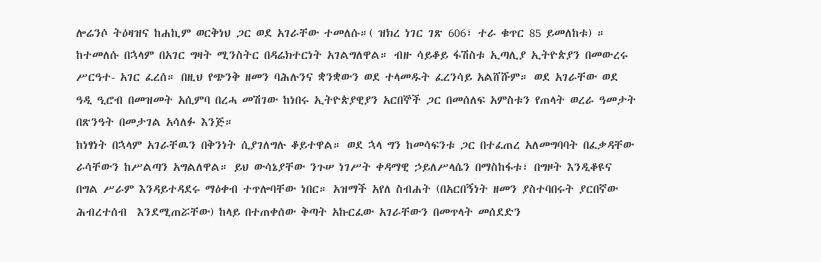ሎሬንሶ ትዕዛዝና ከሐኪም ወርቅነህ ጋር ወደ አገራቸው ተመለሱ።( ዝክረ ነገር ገጽ 606፣ ተራ ቁጥር 85 ይመለከቱ) ። ከተመለሱ በኋላም በአገር ግዛት ሚንስትር በዳሬክተርነት አገልግለዋል። ብዙ ሳይቆይ ፋሽስቱ ኢጣሊያ ኢትዮጵያን በመውረሩ  ሥርዓተ- አገር ፈረሰ። በዚህ የጭንቅ ዘመን ባሕሉንና ቋንቋውን ወደ ተላመዱት ፈረንሳይ አልሸሹም። ወደ አገራቸው ወደ ዓዲ ዒሮብ በመዝመት አሲምባ በረሓ መሽገው ከነበሩ ኢትዮጵያዊያን አርበኞች ጋር በመሰለፍ አምስቱን የጠላት ወረራ ዓመታት በጽንዓት በመታገል አሳለፉ እንጅ።
ከነፃነት በኋላም አገራቸዉን በቅንነት ሲያገለግሉ ቆይተዋል። ወደ ኋላ ግን ከመሳፍንቱ ጋር በተፈጠረ አለመግባባት በፈቃዳቸው ራሳቸውን ከሥልጣን አግልለዋል። ይህ ውሳኔያቸው ንጉሠ ነገሥት ቀዳማዊ ኃይለሥላሴን በማስከፋቱ፣ በግዞት እንዲቆዩና በግል ሥራም እንዳይተዳደሩ ማዕቀብ ተጥሎባቸው ነበር። አዝማች አየለ ስብሐት (በአርበኝነት ዘመን ያስተባበሩት ያርበኛው ሕብረተሰብ  እንደሚጠሯቸው) ከላይ በተጠቀሰው ቅጣት አኩርፈው አገራቸውን በመጥላት መሰደድን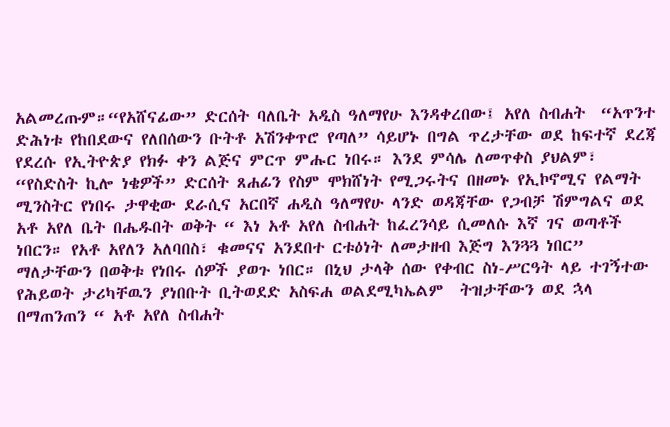አልመረጡም።“የአሸናፊው” ድርሰት ባለቤት አዲስ ዓለማየሁ እንዳቀረበው፤ አየለ ስብሐት  “አጥንተ ድሕነቱ የከበደውና የለበሰውን ቡትቶ አሽንቀጥሮ የጣለ” ሳይሆኑ በግል ጥረታቸው ወደ ከፍተኛ ደረጃ የደረሱ የኢትዮጵያ የክፉ ቀን ልጅና ምርጥ ምሑር ነበሩ። እንደ ምሳሌ ለመጥቀስ ያህልም፣ “የስድስት ኪሎ ነቄዎች” ድርሰት ጸሐፊን የስም ሞክሸነት የሚጋሩትና በዘመኑ የኢኮኖሚና የልማት ሚንስትር የነበሩ ታዋቂው ደራሲና አርበኛ ሐዲስ ዓለማየሁ ላንድ ወዳጃቸው የጋብቻ ሽምግልና ወደ አቶ አየለ ቤት በሔዱበት ወቅት “ እነ አቶ አየለ ስብሐት ከፈረንሳይ ሲመለሱ እኛ ገና ወጣቶች ነበርን። የአቶ አየለን አለባበስ፣ ቁመናና አንደበተ ርቱዕነት ለመታዘብ እጅግ እንጓጓ ነበር” ማለታቸውን በወቅቱ የነበሩ ሰዎች ያወጉ ነበር። በኒህ ታላቅ ሰው የቀብር ስነ-ሥርዓት ላይ ተገኝተው የሕይወት ታሪካቸዉን ያነበቡት ቢትወደድ አስፍሐ ወልደሚካኤልም  ትዝታቸውን ወደ ኋላ በማጠንጠን “ አቶ አየለ ስብሐት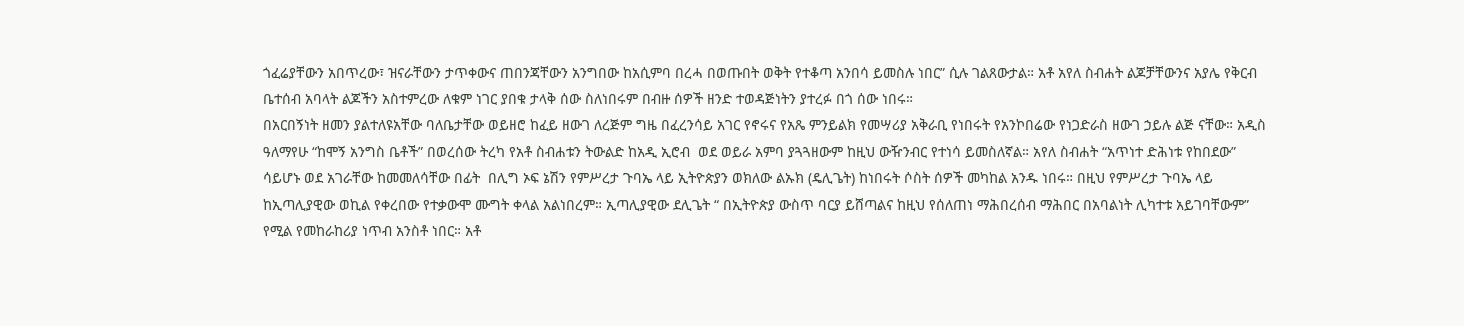ጎፈሬያቸውን አበጥረው፣ ዝናራቸውን ታጥቀውና ጠበንጃቸውን አንግበው ከአሲምባ በረሓ በወጡበት ወቅት የተቆጣ አንበሳ ይመስሉ ነበር” ሲሉ ገልጸውታል። አቶ አየለ ስብሐት ልጆቻቸውንና አያሌ የቅርብ ቤተሰብ አባላት ልጆችን አስተምረው ለቁም ነገር ያበቁ ታላቅ ሰው ስለነበሩም በብዙ ሰዎች ዘንድ ተወዳጅነትን ያተረፉ በጎ ሰው ነበሩ።
በአርበኝነት ዘመን ያልተለዩአቸው ባለቤታቸው ወይዘሮ ከፈይ ዘውገ ለረጅም ግዜ በፈረንሳይ አገር የኖሩና የአጼ ምንይልክ የመሣሪያ አቅራቢ የነበሩት የአንኮበሬው የነጋድራስ ዘውገ ኃይሉ ልጅ ናቸው። አዲስ ዓለማየሁ “ከሞኝ አንግስ ቤቶች” በወረሰው ትረካ የአቶ ስብሐቱን ትውልድ ከአዲ ኢሮብ  ወደ ወይራ አምባ ያጓጓዘውም ከዚህ ውዥንብር የተነሳ ይመስለኛል። አየለ ስብሐት “አጥነተ ድሕነቱ የከበደው” ሳይሆኑ ወደ አገራቸው ከመመለሳቸው በፊት  በሊግ ኦፍ ኔሽን የምሥረታ ጉባኤ ላይ ኢትዮጵያን ወክለው ልኡክ (ዴሊጌት) ከነበሩት ሶስት ሰዎች መካከል አንዱ ነበሩ። በዚህ የምሥረታ ጉባኤ ላይ ከኢጣሊያዊው ወኪል የቀረበው የተቃውሞ ሙግት ቀላል አልነበረም። ኢጣሊያዊው ደሊጌት “ በኢትዮጵያ ውስጥ ባርያ ይሸጣልና ከዚህ የሰለጠነ ማሕበረሰብ ማሕበር በአባልነት ሊካተቱ አይገባቸውም” የሚል የመከራከሪያ ነጥብ አንስቶ ነበር። አቶ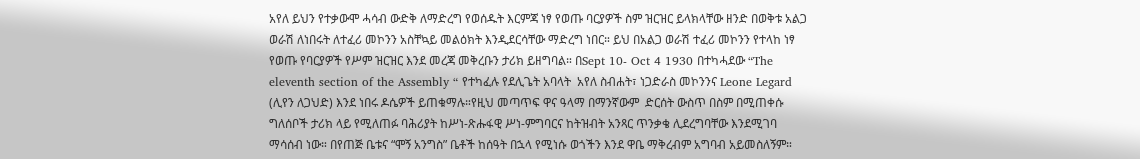አየለ ይህን የተቃውሞ ሓሳብ ውድቅ ለማድረግ የወሰዱት እርምጃ ነፃ የወጡ ባርያዎች ስም ዝርዝር ይላክላቸው ዘንድ በወቅቱ አልጋ ወራሽ ለነበሩት ለተፈሪ መኮንን አስቸኳይ መልዕክት እንዲደርሳቸው ማድረግ ነበር። ይህ በአልጋ ወራሽ ተፈሪ መኮንን የተላከ ነፃ የወጡ የባርያዎች የሥም ዝርዝር እንደ መረጃ መቅረቡን ታሪክ ይዘግባል። በSept 10- Oct 4 1930 በተካሓደው “The eleventh section of the Assembly “ የተካፈሉ የደሊጌት አባላት  አየለ ስብሐት፣ ነጋድራስ መኮንንና Leone Legard (ሊየን ለጋህድ) እንደ ነበሩ ዶሴዎች ይጠቁማሉ።የዚህ መጣጥፍ ዋና ዓላማ በማንኛውም  ድርሰት ውስጥ በስም በሚጠቀሱ  ግለሰቦች ታሪክ ላይ የሚለጠፉ ባሕሪያት ከሥነ-ጽሑፋዊ ሥነ-ምግባርና ከትዝብት አንጻር ጥንቃቄ ሊደረግባቸው እንደሚገባ ማሳሰብ ነው። በየጠጅ ቤቱና “ሞኝ አንግስ” ቤቶች ከሰዓት በኋላ የሚነሱ ወጎችን እንደ ዋቤ ማቅረብም አግባብ አይመስለኝም።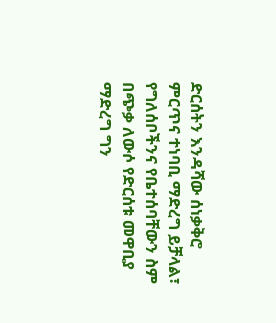ድርሰትን እንዳሻው ሰነቃቅሮ ምርጥና ተነባቢ ማድረግ ይቻላል፣ የግለሰቦችንና የቤተሰባቸውን ስም በጭቃ ለውሶ የድርሰቱ መዋቢያ ማድረግ ግን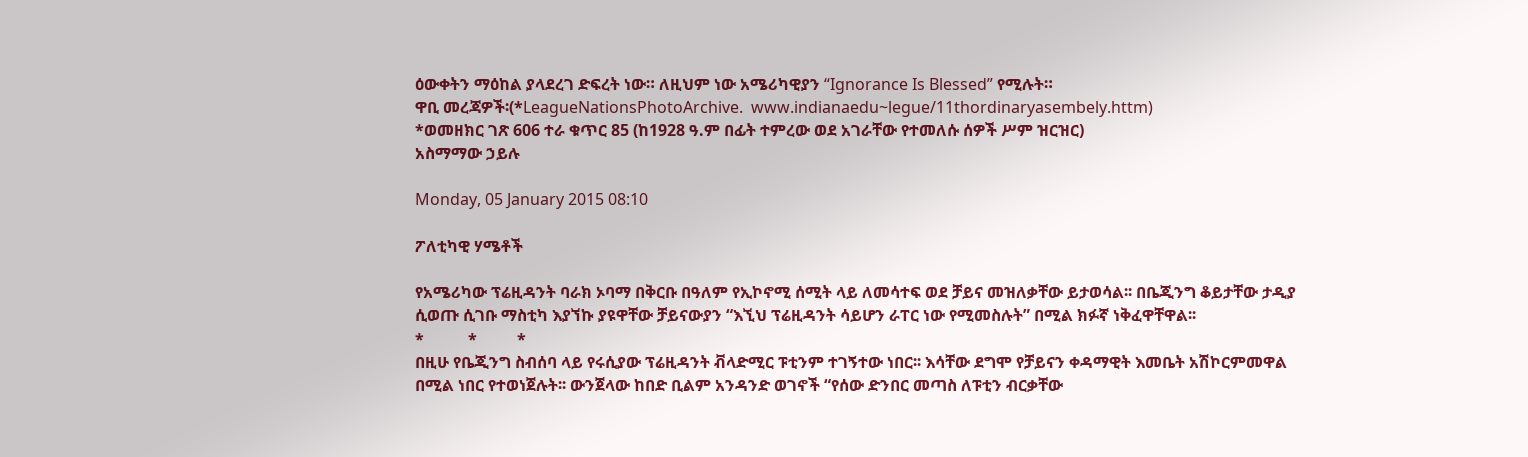ዕውቀትን ማዕከል ያላደረገ ድፍረት ነው። ለዚህም ነው አሜሪካዊያን “Ignorance Is Blessed” የሚሉት።
ዋቢ መረጃዎች፡(*LeagueNationsPhotoArchive.  www.indianaedu~legue/11thordinaryasembely.httm)
*ወመዘክር ገጽ 606 ተራ ቁጥር 85 (ከ1928 ዓ.ም በፊት ተምረው ወደ አገራቸው የተመለሱ ሰዎች ሥም ዝርዝር)
አስማማው ኃይሉ

Monday, 05 January 2015 08:10

ፖለቲካዊ ሃሜቶች

የአሜሪካው ፕሬዚዳንት ባራክ ኦባማ በቅርቡ በዓለም የኢኮኖሚ ሰሚት ላይ ለመሳተፍ ወደ ቻይና መዝለቃቸው ይታወሳል፡፡ በቤጂንግ ቆይታቸው ታዲያ ሲወጡ ሲገቡ ማስቲካ እያኘኩ ያዩዋቸው ቻይናውያን “እኚህ ፕሬዚዳንት ሳይሆን ራፐር ነው የሚመስሉት” በሚል ክፉኛ ነቅፈዋቸዋል፡፡
*           *          *
በዚሁ የቤጂንግ ስብሰባ ላይ የሩሲያው ፕሬዚዳንት ቭላድሚር ፑቲንም ተገኝተው ነበር፡፡ እሳቸው ደግሞ የቻይናን ቀዳማዊት እመቤት አሽኮርምመዋል በሚል ነበር የተወነጀሉት፡፡ ውንጀላው ከበድ ቢልም አንዳንድ ወገኖች “የሰው ድንበር መጣስ ለፑቲን ብርቃቸው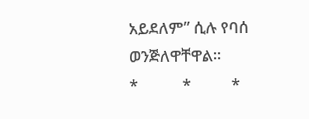አይደለም” ሲሉ የባሰ ወንጅለዋቸዋል፡፡
*           *          *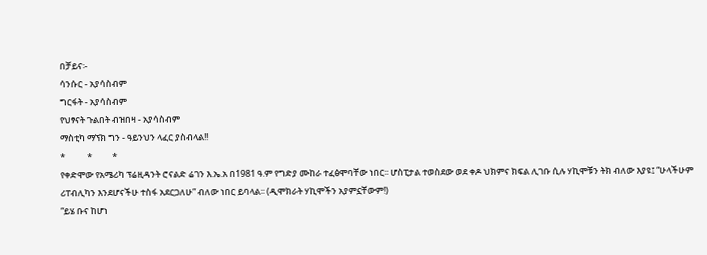በቻይና፡-
ሳንሱር - አያሳስብም
ግርፋት - አያሳስብም
የህፃናት ጉልበት ብዝበዛ - አያሳስብም
ማስቲካ ማኘክ ግን - ዓይንህን ላፈር ያስብላል!!
*           *          *
የቀድሞው የአሜሪካ ፕሬዚዳንት ሮናልድ ሬገን እ.ኤ.አ በ1981 ዓ.ም የግድያ ሙከራ ተፈፅሞባቸው ነበር፡፡ ሆስፒታል ተወስደው ወደ ቀዶ ህክምና ክፍል ሊገቡ ሲሉ ሃኪሞቹን ትክ ብለው እያዩ፤ “ሁላችሁም ሪፐብሊካን እንደሆናችሁ ተስፋ አደርጋለሁ” ብለው ነበር ይባላል፡፡ (ዲሞክራት ሃኪሞችን አያምኗቸውም!)
“ይሄ ቡና ከሆነ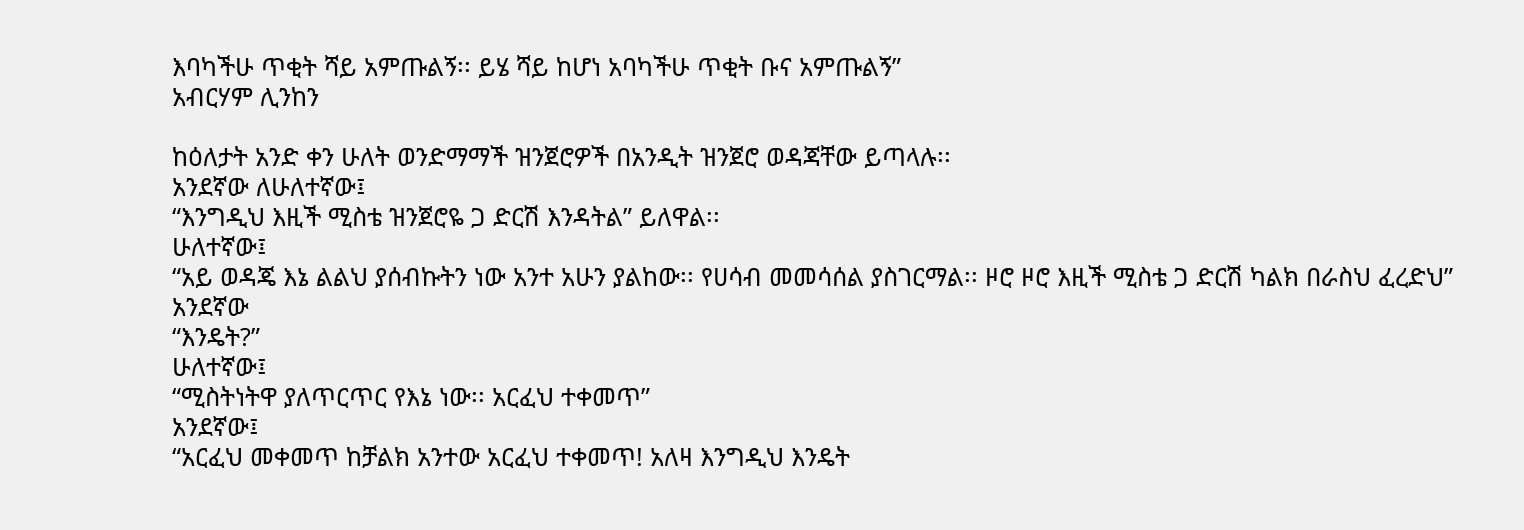እባካችሁ ጥቂት ሻይ አምጡልኝ፡፡ ይሄ ሻይ ከሆነ አባካችሁ ጥቂት ቡና አምጡልኝ”
አብርሃም ሊንከን

ከዕለታት አንድ ቀን ሁለት ወንድማማች ዝንጀሮዎች በአንዲት ዝንጀሮ ወዳጃቸው ይጣላሉ፡፡
አንደኛው ለሁለተኛው፤
“እንግዲህ እዚች ሚስቴ ዝንጀሮዬ ጋ ድርሽ እንዳትል” ይለዋል፡፡
ሁለተኛው፤
“አይ ወዳጄ እኔ ልልህ ያሰብኩትን ነው አንተ አሁን ያልከው፡፡ የሀሳብ መመሳሰል ያስገርማል፡፡ ዞሮ ዞሮ እዚች ሚስቴ ጋ ድርሽ ካልክ በራስህ ፈረድህ”
አንደኛው
“እንዴት?”
ሁለተኛው፤
“ሚስትነትዋ ያለጥርጥር የእኔ ነው፡፡ አርፈህ ተቀመጥ”
አንደኛው፤
“አርፈህ መቀመጥ ከቻልክ አንተው አርፈህ ተቀመጥ! አለዛ እንግዲህ እንዴት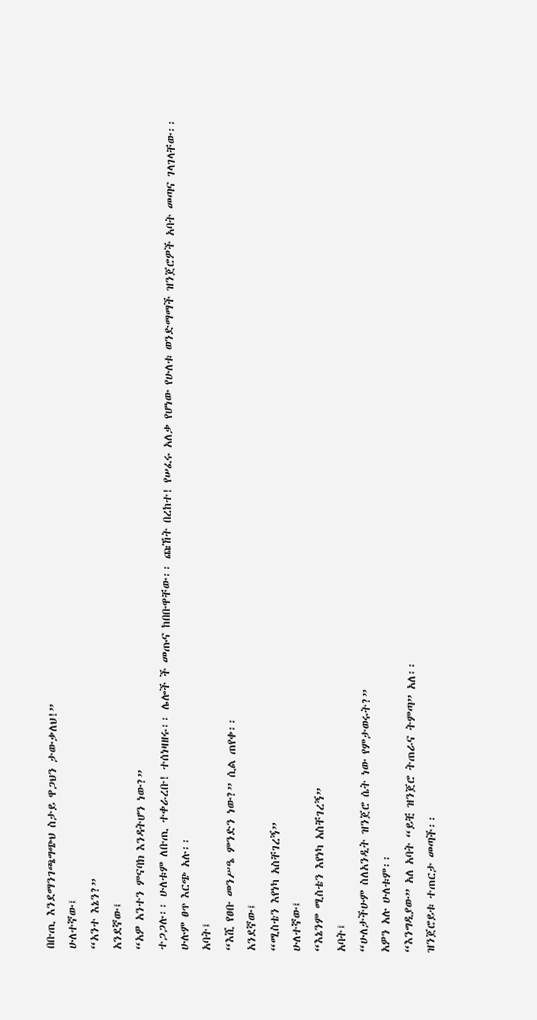በቡጢ እንደማንገጫግጭህ ስታይ ዋጋህን ታውቃለህ!”
ሁለተኛው፤
“አንተ እኔን?”
አንደኛው፤
“አዎ አንተን ምናባክ እንዳትሆን ነው?”
ተጋጋሉ፡፡ ሁለቱም ለቡጢ ተቀራረቡ! ተሰነዛዘሩ፡፡ ሌሎች ች መጡና ከበቡዋቸው፡፡ ጩኸት በረከተ! የሠፈሩ አለቃ የሆነው የሁለቱ ወንድማማች ዝንጀሮዎች አባት መጣና ገላገላቸው፡፡
ሁሉም ፀጥ እርጭ አሉ፡፡
አባት፤
“እሺ የፀቡ መንሥዔ ምንድን ነው?” ሲል ጠየቀ፡፡
አንደኛው፤
“ሚስቴን እየነካ አስቸገረኝ”
ሁለተኛው፤
“እኔንም ሚስቴን እየነካ አስቸገረኝ”
አባት፤
“ሁለታችሁም ስለአንዲት ዝንጀሮ ሴት ነው የምታወሩት?”
አዎን አሉ ሁለቱም፡፡
“እንግዲያው” አለ አባት “ይቺ ዝንጀሮ ትጠራና ትምጣ” አለ፡፡
ዝንጀሮይቱ ተጠርታ መጣች፡፡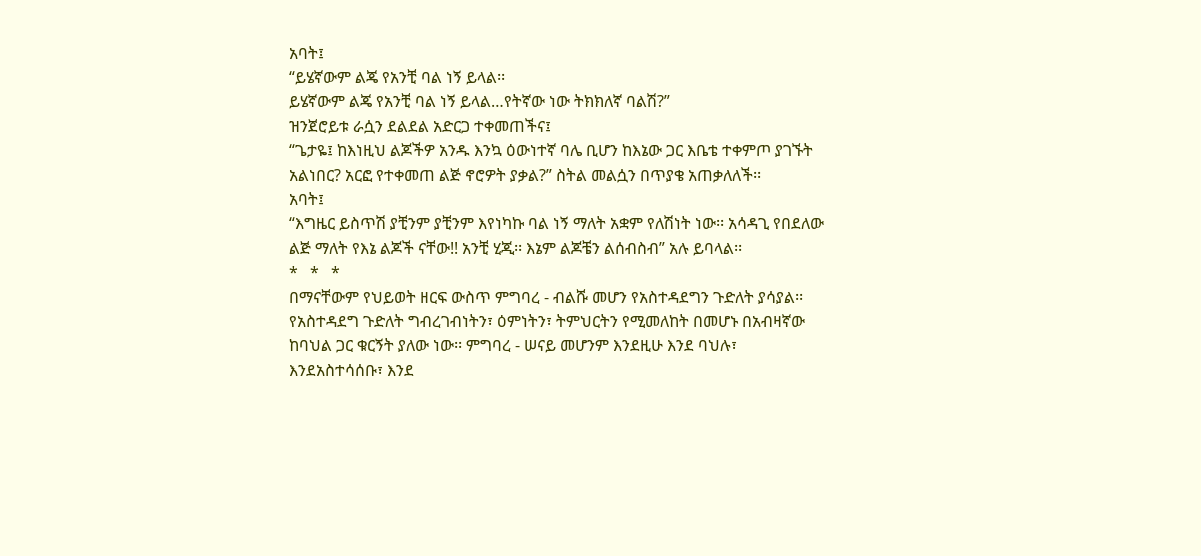አባት፤
“ይሄኛውም ልጄ የአንቺ ባል ነኝ ይላል፡፡
ይሄኛውም ልጄ የአንቺ ባል ነኝ ይላል…የትኛው ነው ትክክለኛ ባልሽ?”
ዝንጀሮይቱ ራሷን ደልደል አድርጋ ተቀመጠችና፤
“ጌታዬ፤ ከእነዚህ ልጆችዎ አንዱ እንኳ ዕውነተኛ ባሌ ቢሆን ከእኔው ጋር እቤቴ ተቀምጦ ያገኙት አልነበር? አርፎ የተቀመጠ ልጅ ኖሮዎት ያቃል?” ስትል መልሷን በጥያቄ አጠቃለለች፡፡
አባት፤
“እግዜር ይስጥሽ ያቺንም ያቺንም እየነካኩ ባል ነኝ ማለት አቋም የለሽነት ነው፡፡ አሳዳጊ የበደለው ልጅ ማለት የእኔ ልጆች ናቸው!! አንቺ ሂጂ፡፡ እኔም ልጆቼን ልሰብስብ” አሉ ይባላል፡፡
*   *   *
በማናቸውም የህይወት ዘርፍ ውስጥ ምግባረ - ብልሹ መሆን የአስተዳደግን ጉድለት ያሳያል፡፡ የአስተዳደግ ጉድለት ግብረገብነትን፣ ዕምነትን፣ ትምህርትን የሚመለከት በመሆኑ በአብዛኛው ከባህል ጋር ቁርኝት ያለው ነው፡፡ ምግባረ - ሠናይ መሆንም እንደዚሁ እንደ ባህሉ፣ እንደአስተሳሰቡ፣ እንደ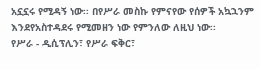አኗኗሩ የሚዳኝ ነው፡፡ በየሥራ መስኩ የምናየው የሰዎች አኳኋንም እንደየአስተዳደሩ የሚመዘን ነው የምንለው ለዚህ ነው፡፡
የሥራ - ዲሲፕሊን፣ የሥራ ፍቅር፣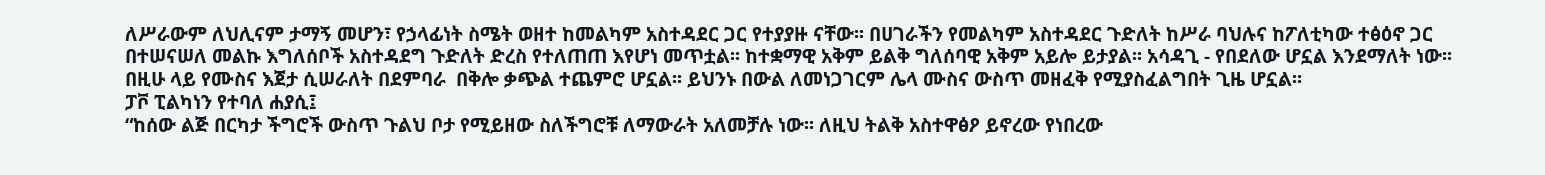ለሥራውም ለህሊናም ታማኝ መሆን፣ የኃላፊነት ስሜት ወዘተ ከመልካም አስተዳደር ጋር የተያያዙ ናቸው፡፡ በሀገራችን የመልካም አስተዳደር ጉድለት ከሥራ ባህሉና ከፖለቲካው ተፅዕኖ ጋር በተሠናሠለ መልኩ እግለሰቦች አስተዳደግ ጉድለት ድረስ የተለጠጠ እየሆነ መጥቷል፡፡ ከተቋማዊ አቅም ይልቅ ግለሰባዊ አቅም አይሎ ይታያል፡፡ አሳዳጊ - የበደለው ሆኗል እንደማለት ነው፡፡ በዚሁ ላይ የሙስና እጀታ ሲሠራለት በደምባራ  በቅሎ ቃጭል ተጨምሮ ሆኗል፡፡ ይህንኑ በውል ለመነጋገርም ሌላ ሙስና ውስጥ መዘፈቅ የሚያስፈልግበት ጊዜ ሆኗል፡፡
ፓቮ ፒልካነን የተባለ ሐያሲ፤
“ከሰው ልጅ በርካታ ችግሮች ውስጥ ጉልህ ቦታ የሚይዘው ስለችግሮቹ ለማውራት አለመቻሉ ነው፡፡ ለዚህ ትልቅ አስተዋፅዖ ይኖረው የነበረው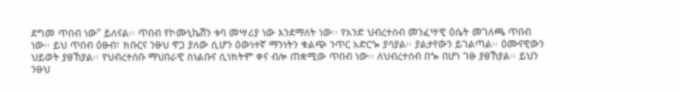ደግመ ጥበብ ነው” ይለናል፡፡ ጥበብ የኮሙኒኬሽን ቱባ መሣሪያ ነው እንደማለት ነው፡፡ የአንድ ህብረተሰብ መንፈሣዊ ዕሴት መገለጫ ጥበብ ነው፡፡ ይህ ጥበብ ዕፁብ፣ ክቡርና ንፁህ ዋጋ ያለው ሲሆን ዕውነተኛ ማንነትን ቁልጭ ንጥር አድርጐ ያሳያል፡፡ ያልታየውን ይገልጣል፡፡ ዕሙናዊውን ህይወት ያፀኸያል፡፡ የህብረተሰቡ ማህበራዊ ስነልቡና ሲነክትም ቀና ብሎ ጠቋሚው ጥበብ ነው፡፡ ለህብረተሰብ በጐ በሆነ ገፁ ያፀኸያል፡፡ ይህን ንፁህ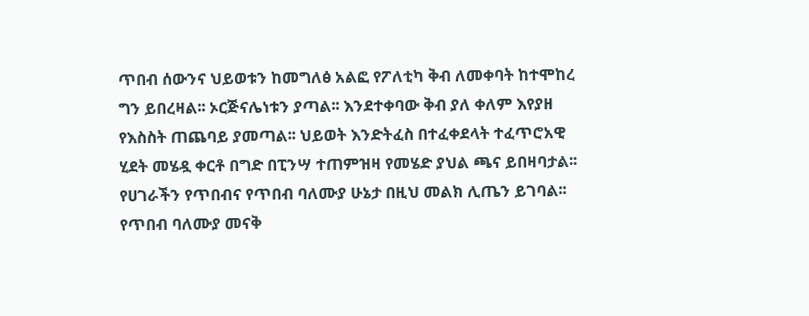ጥበብ ሰውንና ህይወቱን ከመግለፅ አልፎ የፖለቲካ ቅብ ለመቀባት ከተሞከረ ግን ይበረዛል፡፡ ኦርጅናሌነቱን ያጣል፡፡ እንደተቀባው ቅብ ያለ ቀለም እየያዘ የእስስት ጠጨባይ ያመጣል፡፡ ህይወት እንድትፈስ በተፈቀደላት ተፈጥሮአዊ ሂደት መሄዷ ቀርቶ በግድ በፒንሣ ተጠምዝዛ የመሄድ ያህል ጫና ይበዛባታል፡፡ የሀገራችን የጥበብና የጥበብ ባለሙያ ሁኔታ በዚህ መልክ ሊጤን ይገባል፡፡ የጥበብ ባለሙያ መናቅ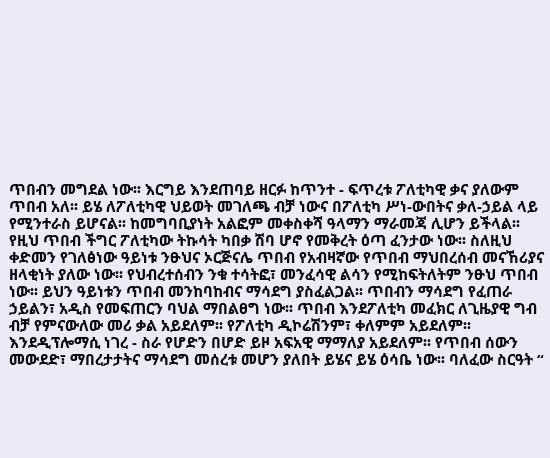ጥበብን መግደል ነው፡፡ እርግይ እንደጠባይ ዘርፉ ከጥንተ - ፍጥረቱ ፖለቲካዊ ቃና ያለውም ጥበብ አለ፡፡ ይሄ ለፖለቲካዊ ህይወት መገለጫ ብቻ ነውና በፖለቲካ ሥነ-ውበትና ቃለ-ኃይል ላይ የሚንተራስ ይሆናል፡፡ ከመግባቢያነት አልፎም መቀስቀሻ ዓላማን ማራመጃ ሊሆን ይችላል፡፡ የዚህ ጥበብ ችግር ፖለቲካው ትኩሳት ካበቃ ሽባ ሆኖ የመቅረት ዕጣ ፈንታው ነው፡፡ ስለዚህ ቀድመን የገለፅነው ዓይነቱ ንፁህና ኦርጅናሌ ጥበብ የአብዛኛው የጥበብ ማህበረሰብ መናኸሪያና ዘላቂነት ያለው ነው፡፡ የህብረተሰብን ንቁ ተሳትፎ፣ መንፈሳዊ ልሳን የሚከፍትለትም ንፁህ ጥበብ ነው፡፡ ይህን ዓይነቱን ጥበብ መንከባከብና ማሳደግ ያስፈልጋል፡፡ ጥበብን ማሳደግ የፈጠራ ኃይልን፣ አዲስ የመፍጠርን ባህል ማበልፀግ ነው፡፡ ጥበብ እንደፖለቲካ መፈክር ለጊዜያዊ ግብ ብቻ የምናውለው መሪ ቃል አይደለም፡፡ የፖለቲካ ዲኮሬሽንም፣ ቀለምም አይደለም፡፡ እንደዲፕሎማሲ ነገረ - ስራ የሆድን በሆድ ይዞ አፍአዊ ማማለያ አይደለም፡፡ የጥበብ ሰውን መውደድ፣ ማበረታታትና ማሳደግ መሰረቱ መሆን ያለበት ይሄና ይሄ ዕሳቤ ነው፡፡ ባለፈው ስርዓት “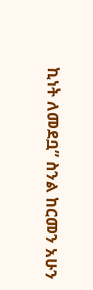ኪነት ለመደቧ” ስንል ከርመን አሁን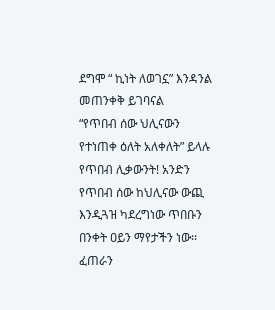ደግሞ “ ኪነት ለወገኗ” እንዳንል መጠንቀቅ ይገባናል
“የጥበብ ሰው ህሊናውን የተነጠቀ ዕለት አለቀለት” ይላሉ የጥበብ ሊቃውንት! አንድን የጥበብ ሰው ከህሊናው ውጪ እንዲጓዝ ካደረግነው ጥበቡን በንቀት ዐይን ማየታችን ነው፡፡ ፈጠራን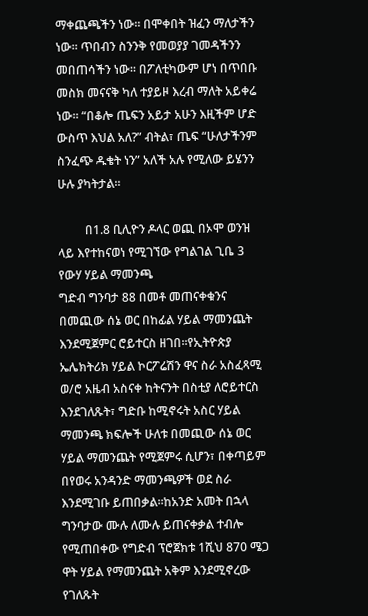ማቀጨጫችን ነው፡፡ በሞቀበት ዝፈን ማለታችን ነው፡፡ ጥበብን ስንንቅ የመወያያ ገመዳችንን መበጠሳችን ነው፡፡ በፖለቲካውም ሆነ በጥበቡ መስክ መናናቅ ካለ ተያይዞ እረብ ማለት አይቀሬ ነው፡፡ “በቆሎ ጤፍን አይታ አሁን እዚችም ሆድ ውስጥ እህል አለ?” ብትል፣ ጤፍ “ሁለታችንም ስንፈጭ ዱቄት ነን” አለች አሉ የሚለው ይሄንን ሁሉ ያካትታል፡፡

         በ1.8 ቢሊዮን ዶላር ወጪ በኦሞ ወንዝ ላይ እየተከናወነ የሚገኘው የግልገል ጊቤ 3 የውሃ ሃይል ማመንጫ
ግድብ ግንባታ 88 በመቶ መጠናቀቁንና በመጪው ሰኔ ወር በከፊል ሃይል ማመንጨት እንደሚጀምር ሮይተርስ ዘገበ፡፡የኢትዮጵያ ኤሌክትሪክ ሃይል ኮርፖሬሽን ዋና ስራ አስፈጻሚ ወ/ሮ አዜብ አስናቀ ከትናንት በስቲያ ለሮይተርስ እንደገለጹት፣ ግድቡ ከሚኖሩት አስር ሃይል ማመንጫ ክፍሎች ሁለቱ በመጪው ሰኔ ወር ሃይል ማመንጨት የሚጀምሩ ሲሆን፣ በቀጣይም በየወሩ አንዳንድ ማመንጫዎች ወደ ስራ እንደሚገቡ ይጠበቃል፡፡ከአንድ አመት በኋላ ግንባታው ሙሉ ለሙሉ ይጠናቀቃል ተብሎ የሚጠበቀው የግድብ ፕሮጀክቱ 1ሺህ 870 ሜጋ ዋት ሃይል የማመንጨት አቅም እንደሚኖረው የገለጹት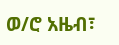ወ/ሮ አዜብ፣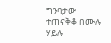ግንባታው ተጠናቅቆ በሙሉ ሃይሉ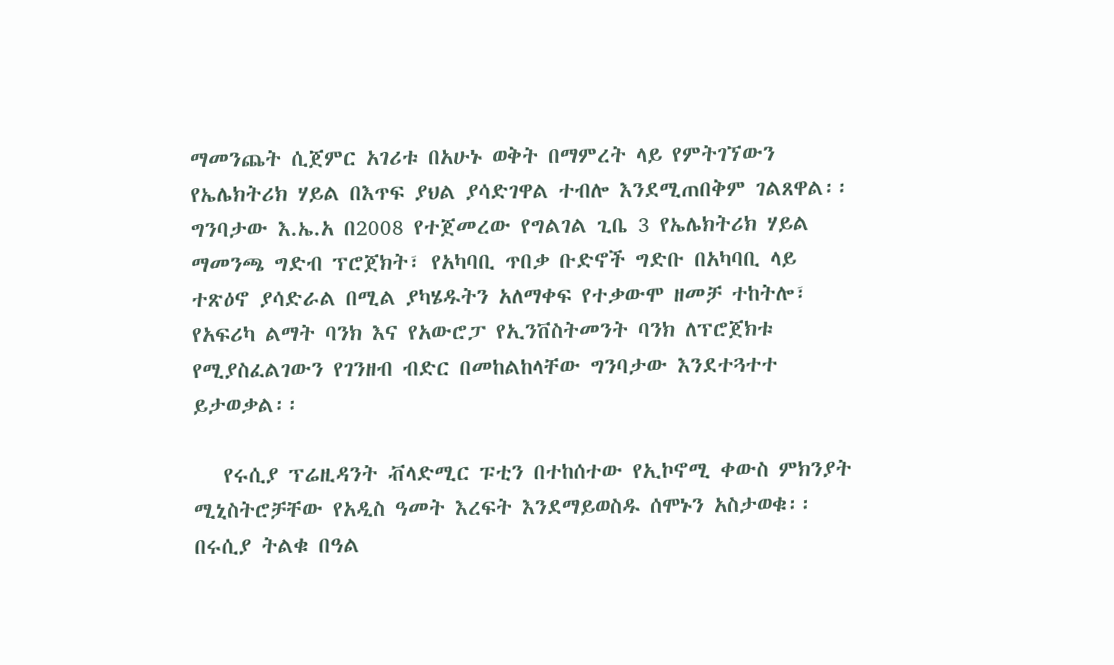ማመንጨት ሲጀምር አገሪቱ በአሁኑ ወቅት በማምረት ላይ የምትገኘውን የኤሌክትሪክ ሃይል በእጥፍ ያህል ያሳድገዋል ተብሎ እንደሚጠበቅም ገልጸዋል፡፡ግንባታው እ.ኤ.አ በ2008 የተጀመረው የግልገል ጊቤ 3 የኤሌክትሪክ ሃይል ማመንጫ ግድብ ፕሮጀክት፣ የአካባቢ ጥበቃ ቡድኖች ግድቡ በአካባቢ ላይ ተጽዕኖ ያሳድራል በሚል ያካሄዱትን አለማቀፍ የተቃውሞ ዘመቻ ተከትሎ፣ የአፍሪካ ልማት ባንክ እና የአውሮፓ የኢንቨስትመንት ባንክ ለፕሮጀክቱ የሚያስፈልገውን የገንዘብ ብድር በመከልከላቸው ግንባታው እንደተጓተተ ይታወቃል፡፡

   የሩሲያ ፕሬዚዳንት ቭላድሚር ፑቲን በተከሰተው የኢኮኖሚ ቀውስ ምክንያት ሚኒስትሮቻቸው የአዲስ ዓመት እረፍት እንደማይወስዱ ሰሞኑን አስታወቁ፡፡ በሩሲያ ትልቁ በዓል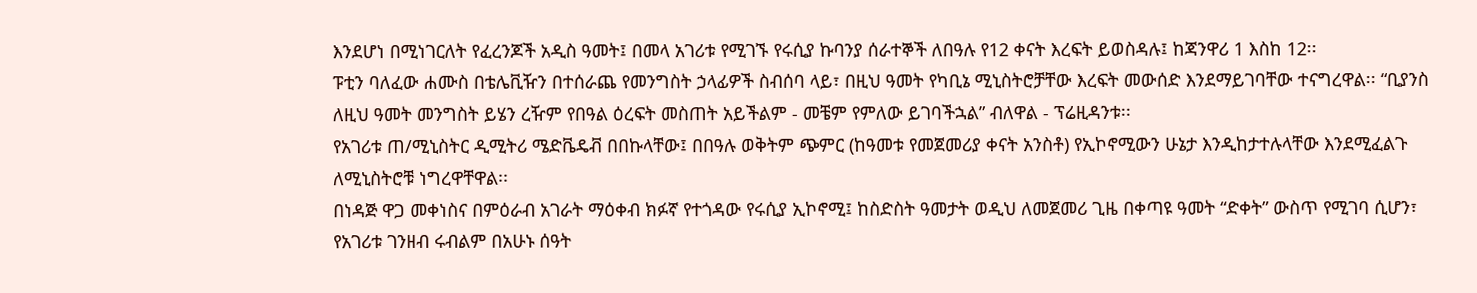እንደሆነ በሚነገርለት የፈረንጆች አዲስ ዓመት፤ በመላ አገሪቱ የሚገኙ የሩሲያ ኩባንያ ሰራተኞች ለበዓሉ የ12 ቀናት እረፍት ይወስዳሉ፤ ከጃንዋሪ 1 እስከ 12፡፡
ፑቲን ባለፈው ሐሙስ በቴሌቪዥን በተሰራጨ የመንግስት ኃላፊዎች ስብሰባ ላይ፣ በዚህ ዓመት የካቢኔ ሚኒስትሮቻቸው እረፍት መውሰድ እንደማይገባቸው ተናግረዋል፡፡ “ቢያንስ ለዚህ ዓመት መንግስት ይሄን ረዥም የበዓል ዕረፍት መስጠት አይችልም - መቼም የምለው ይገባችኋል” ብለዋል - ፕሬዚዳንቱ፡፡
የአገሪቱ ጠ/ሚኒስትር ዲሚትሪ ሜድቬዴቭ በበኩላቸው፤ በበዓሉ ወቅትም ጭምር (ከዓመቱ የመጀመሪያ ቀናት አንስቶ) የኢኮኖሚውን ሁኔታ እንዲከታተሉላቸው እንደሚፈልጉ ለሚኒስትሮቹ ነግረዋቸዋል፡፡
በነዳጅ ዋጋ መቀነስና በምዕራብ አገራት ማዕቀብ ክፉኛ የተጎዳው የሩሲያ ኢኮኖሚ፤ ከስድስት ዓመታት ወዲህ ለመጀመሪ ጊዜ በቀጣዩ ዓመት “ድቀት” ውስጥ የሚገባ ሲሆን፣ የአገሪቱ ገንዘብ ሩብልም በአሁኑ ሰዓት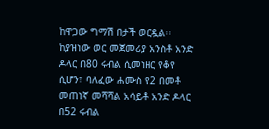ከዋጋው ግማሽ በታች ወርዷል፡፡ ከያዝነው ወር መጀመሪያ አንስቶ አንድ ዶላር በ80 ሩብል ሲመነዘር የቆየ ሲሆን፣ ባለፈው ሐሙስ የ2 በመቶ መጠነኛ መሻሻል አሳይቶ አንድ ዶላር በ52 ሩብል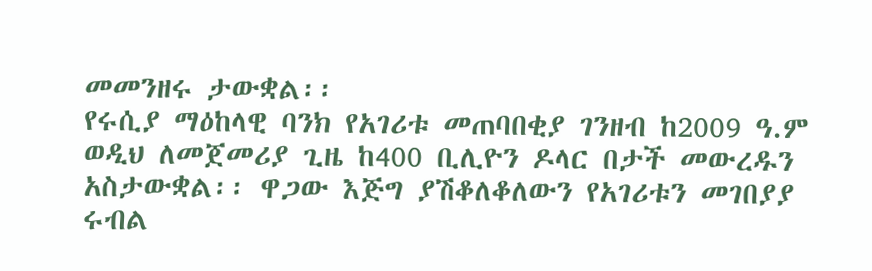መመንዘሩ ታውቋል፡፡
የሩሲያ ማዕከላዊ ባንክ የአገሪቱ መጠባበቂያ ገንዘብ ከ2009 ዓ.ም ወዲህ ለመጀመሪያ ጊዜ ከ400 ቢሊዮን ዶላር በታች መውረዱን አስታውቋል፡፡ ዋጋው እጅግ ያሽቆለቆለውን የአገሪቱን መገበያያ ሩብል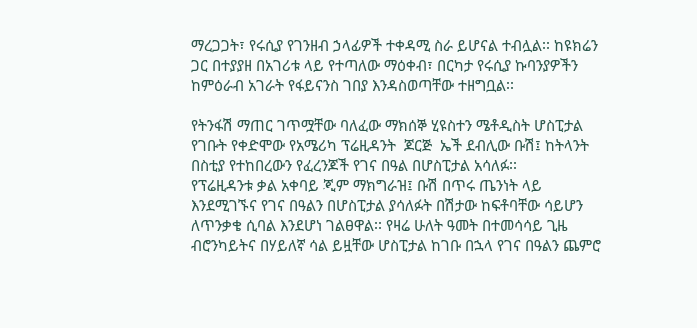ማረጋጋት፣ የሩሲያ የገንዘብ ኃላፊዎች ተቀዳሚ ስራ ይሆናል ተብሏል፡፡ ከዩክሬን ጋር በተያያዘ በአገሪቱ ላይ የተጣለው ማዕቀብ፣ በርካታ የሩሲያ ኩባንያዎችን ከምዕራብ አገራት የፋይናንስ ገበያ እንዳስወጣቸው ተዘግቧል፡፡

የትንፋሽ ማጠር ገጥሟቸው ባለፈው ማክሰኞ ሂዩስተን ሜቶዲስት ሆስፒታል የገቡት የቀድሞው የአሜሪካ ፕሬዚዳንት  ጆርጅ  ኤች ደብሊው ቡሽ፤ ከትላንት በስቲያ የተከበረውን የፈረንጆች የገና በዓል በሆስፒታል አሳለፉ፡፡
የፕሬዚዳንቱ ቃል አቀባይ ጂም ማክግራዝ፤ ቡሽ በጥሩ ጤንነት ላይ እንደሚገኙና የገና በዓልን በሆስፒታል ያሳለፉት በሽታው ከፍቶባቸው ሳይሆን ለጥንቃቄ ሲባል እንደሆነ ገልፀዋል፡፡ የዛሬ ሁለት ዓመት በተመሳሳይ ጊዜ ብሮንካይትና በሃይለኛ ሳል ይዟቸው ሆስፒታል ከገቡ በኋላ የገና በዓልን ጨምሮ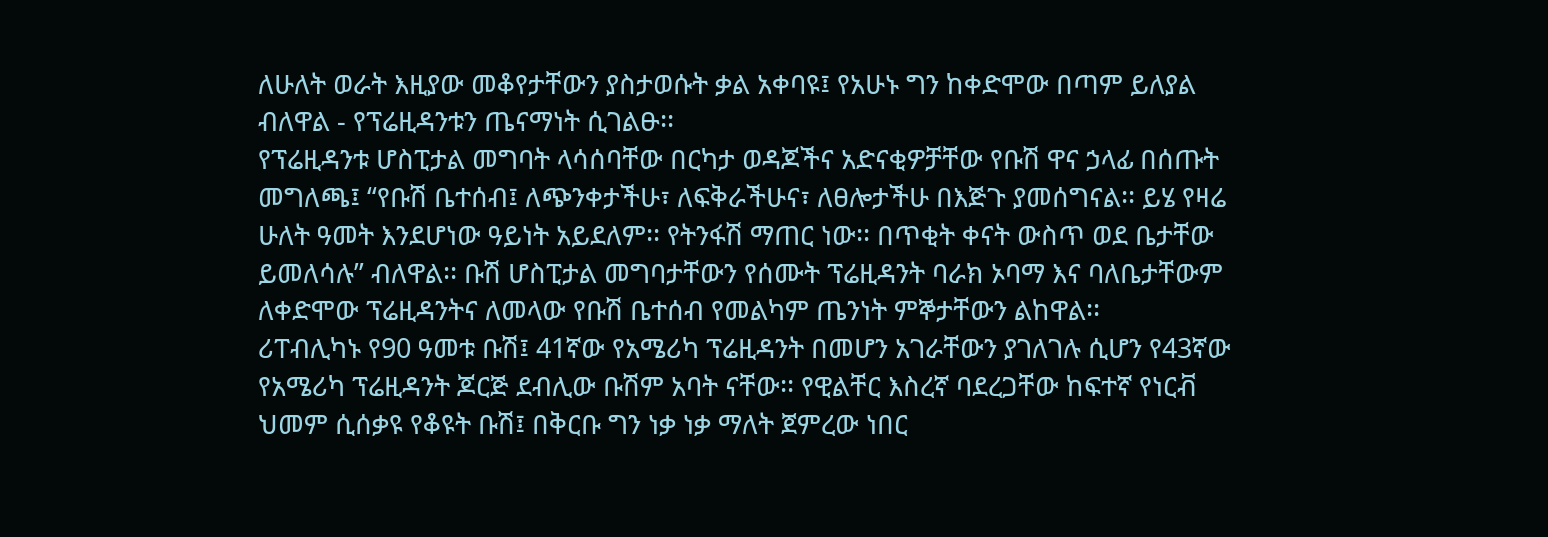ለሁለት ወራት እዚያው መቆየታቸውን ያስታወሱት ቃል አቀባዩ፤ የአሁኑ ግን ከቀድሞው በጣም ይለያል ብለዋል - የፕሬዚዳንቱን ጤናማነት ሲገልፁ፡፡
የፕሬዚዳንቱ ሆስፒታል መግባት ላሳሰባቸው በርካታ ወዳጆችና አድናቂዎቻቸው የቡሽ ዋና ኃላፊ በሰጡት መግለጫ፤ “የቡሽ ቤተሰብ፤ ለጭንቀታችሁ፣ ለፍቅራችሁና፣ ለፀሎታችሁ በእጅጉ ያመሰግናል፡፡ ይሄ የዛሬ ሁለት ዓመት እንደሆነው ዓይነት አይደለም፡፡ የትንፋሽ ማጠር ነው፡፡ በጥቂት ቀናት ውስጥ ወደ ቤታቸው ይመለሳሉ” ብለዋል፡፡ ቡሽ ሆስፒታል መግባታቸውን የሰሙት ፕሬዚዳንት ባራክ ኦባማ እና ባለቤታቸውም ለቀድሞው ፕሬዚዳንትና ለመላው የቡሽ ቤተሰብ የመልካም ጤንነት ምኞታቸውን ልከዋል፡፡
ሪፐብሊካኑ የ90 ዓመቱ ቡሽ፤ 41ኛው የአሜሪካ ፕሬዚዳንት በመሆን አገራቸውን ያገለገሉ ሲሆን የ43ኛው የአሜሪካ ፕሬዚዳንት ጆርጅ ደብሊው ቡሽም አባት ናቸው፡፡ የዊልቸር እስረኛ ባደረጋቸው ከፍተኛ የነርቭ ህመም ሲሰቃዩ የቆዩት ቡሽ፤ በቅርቡ ግን ነቃ ነቃ ማለት ጀምረው ነበር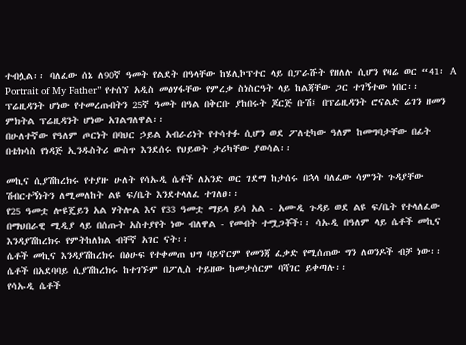ተብሏል፡፡ ባለፈው ሰኔ ለ90ኛ ዓመት የልደት በዓላቸው ከሄሊኮፕተር ላይ በፓራሹት የዘለሉ ሲሆን የዛሬ ወር “41፡ A Portrait of My Father” የተሰኘ አዲስ መፅሃፋቸው የምረቃ ስነስርዓት ላይ ከልጃቸው ጋር ተገኝተው ነበር፡፡
ፕሬዚዳንት ሆነው የተመረጡበትን 25ኛ ዓመት በዓል በቅርቡ ያከበሩት ጆርጅ ቡሽ፤ በፕሬዚዳንት ሮናልድ ሬገን ዘመን ምክትል ፕሬዚዳንት ሆነው አገልግለዋል፡፡
በሁለተኛው የዓለም ጦርነት በባህር ኃይል አብራሪነት የተሳተፉ ሲሆን ወደ ፖለቲካው ዓለም ከመግባታቸው በፊት በቴክሳስ የነዳጅ ኢንዱስትሪ ውስጥ እንደሰሩ የህይወት ታሪካቸው ያወሳል፡፡

መኪና ሲያሽከረክሩ የተያዙ ሁለት የሳኡዲ ሴቶች ለአንድ ወር ገደማ ከታሰሩ በኋላ ባለፈው ሳምንት ጉዳያቸው ሽብርተኝነትን ለሚመለከት ልዩ ፍ/ቤት እንደተላለፈ ተገለፀ፡፡
የ25 ዓመቷ ሎዩጄይን አል ሃትሎል እና የ33 ዓመቷ ማይላ ይሳ አል - አሙዲ ጉዳይ ወደ ልዩ ፍ/ቤት የተላለፈው በማህበራዊ ሚዲያ ላይ በሰጡት አስተያየት ነው ብለዋል - የመብት ተሟጋቾች፡፡ ሳኡዲ በዓለም ላይ ሴቶች መኪና እንዳያሽከረክሩ የምትከለክል ብቸኛ አገር ናት፡፡
ሴቶች መኪና እንዳያሽከረክሩ በፅሁፍ የተቀመጠ ህግ ባይኖርም የመንጃ ፈቃድ የሚሰጠው ግን ለወንዶች ብቻ ነው፡፡ ሴቶች በአደባባይ ሲያሽከረክሩ ከተገኙም በፖሊስ ተይዘው ከመታሰርም ባሻገር ይቀጣሉ፡፡
የሳኡዲ ሴቶች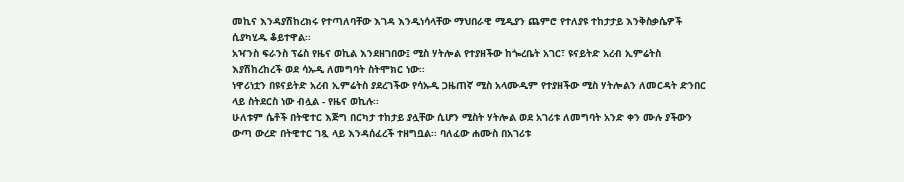መኪና እንዳያሽከረክሩ የተጣለባቸው እገዳ እንዲነሳላቸው ማህበራዊ ሚዲያን ጨምሮ የተለያዩ ተከታታይ እንቅስቃሴዎች ሲያካሂዱ ቆይተዋል፡፡
አዣንስ ፍራንስ ፕሬስ የዜና ወኪል እንደዘገበው፤ ሚስ ሃትሎል የተያዘችው ከጐረቤት አገር፣ ዩናይትድ አረብ ኢምሬትስ እያሽከረከረች ወደ ሳኡዲ ለመግባት ስትሞክር ነው፡፡
ነዋሪነቷን በዩናይትድ አረብ ኢምሬትስ ያደረገችው የሳኡዲ ጋዜጠኛ ሚስ አላሙዲም የተያዘችው ሚስ ሃትሎልን ለመርዳት ድንበር ላይ ስትደርስ ነው ብሏል - የዜና ወኪሉ፡፡
ሁለቱም ሴቶች በትዊተር እጅግ በርካታ ተከታይ ያሏቸው ሲሆን ሚስት ሃትሎል ወደ አገሪቱ ለመግባት አንድ ቀን ሙሉ ያችውን ውጣ ውረድ በትዊተር ገጿ ላይ እንዳሰፈረች ተዘግቧል፡፡ ባለፈው ሐሙስ በአገሪቱ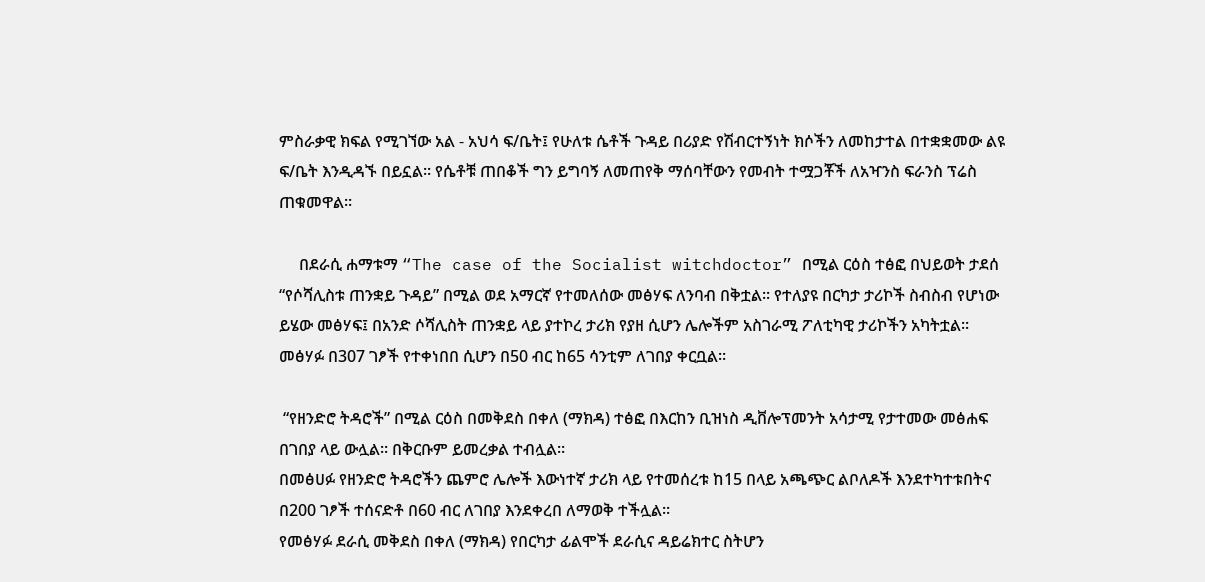ምስራቃዊ ክፍል የሚገኘው አል - አህሳ ፍ/ቤት፤ የሁለቱ ሴቶች ጉዳይ በሪያድ የሽብርተኝነት ክሶችን ለመከታተል በተቋቋመው ልዩ ፍ/ቤት እንዲዳኙ በይኗል፡፡ የሴቶቹ ጠበቆች ግን ይግባኝ ለመጠየቅ ማሰባቸውን የመብት ተሟጋቾች ለአዣንስ ፍራንስ ፕሬስ ጠቁመዋል፡፡

     በደራሲ ሐማቱማ “The case of the Socialist witchdoctor” በሚል ርዕስ ተፅፎ በህይወት ታደሰ “የሶሻሊስቱ ጠንቋይ ጉዳይ” በሚል ወደ አማርኛ የተመለሰው መፅሃፍ ለንባብ በቅቷል፡፡ የተለያዩ በርካታ ታሪኮች ስብስብ የሆነው ይሄው መፅሃፍ፤ በአንድ ሶሻሊስት ጠንቋይ ላይ ያተኮረ ታሪክ የያዘ ሲሆን ሌሎችም አስገራሚ ፖለቲካዊ ታሪኮችን አካትቷል፡፡ መፅሃፉ በ307 ገፆች የተቀነበበ ሲሆን በ50 ብር ከ65 ሳንቲም ለገበያ ቀርቧል፡፡

 “የዘንድሮ ትዳሮች” በሚል ርዕስ በመቅደስ በቀለ (ማክዳ) ተፅፎ በእርከን ቢዝነስ ዲቨሎፕመንት አሳታሚ የታተመው መፅሐፍ በገበያ ላይ ውሏል፡፡ በቅርቡም ይመረቃል ተብሏል፡፡
በመፅሀፉ የዘንድሮ ትዳሮችን ጨምሮ ሌሎች እውነተኛ ታሪክ ላይ የተመሰረቱ ከ15 በላይ አጫጭር ልቦለዶች እንደተካተቱበትና በ200 ገፆች ተሰናድቶ በ60 ብር ለገበያ እንደቀረበ ለማወቅ ተችሏል፡፡
የመፅሃፉ ደራሲ መቅደስ በቀለ (ማክዳ) የበርካታ ፊልሞች ደራሲና ዳይሬክተር ስትሆን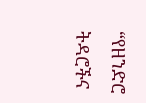“የዘንድሮ ትዳሮችና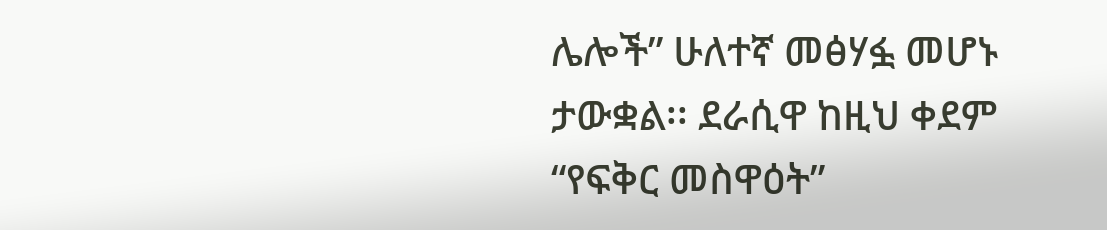ሌሎች” ሁለተኛ መፅሃፏ መሆኑ ታውቋል፡፡ ደራሲዋ ከዚህ ቀደም “የፍቅር መስዋዕት”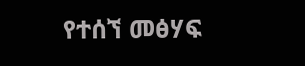የተሰኘ መፅሃፍ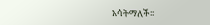አሳትማለች፡፡